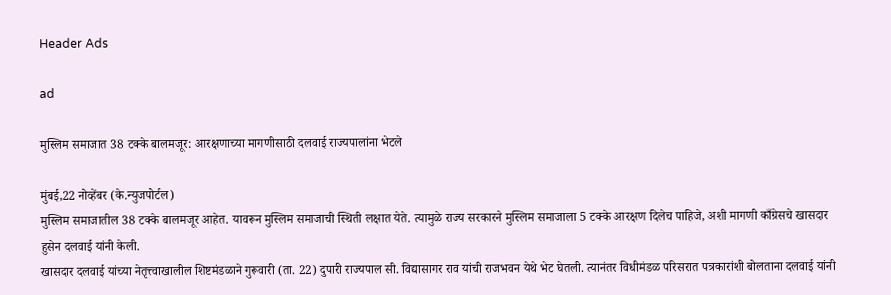Header Ads

ad

मुस्लिम समाजात 38 टक्के बालमजूर: आरक्षणाच्या मागणीसाठी दलवाई राज्यपालांना भेटले

मुंबई,22 नोव्हेंबर (के.न्युजपोर्टल)
मुस्लिम समाजातील 38 टक्के बालमजूर आहेत. यावरून मुस्लिम समाजाची स्थिती लक्षात येते. त्यामुळे राज्य सरकारने मुस्लिम समाजाला 5 टक्के आरक्षण दिलेच पाहिजे, अशी मागणी काँग्रेसचे खासदार हुसेन दलवाई यांनी केली.
खासदार दलवाई यांच्या नेतृत्त्वाखालील शिष्टमंडळाने गुरूवारी (ता. 22) दुपारी राज्यपाल सी. विद्यासागर राव यांची राजभवन येथे भेट घेतली. त्यानंतर विधीमंडळ परिसरात पत्रकारांशी बोलताना दलवाई यांनी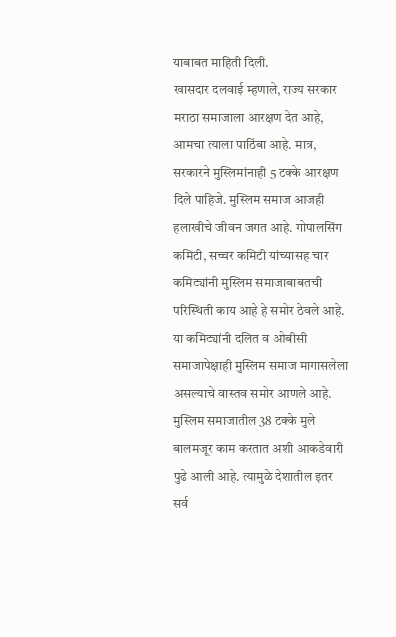याबाबत माहिती दिली.
खासदार दलवाई म्हणाले, राज्य सरकार मराठा समाजाला आरक्षण देत आहे, आमचा त्याला पाठिंबा आहे. मात्र, सरकारने मुस्लिमांनाही 5 टक्के आरक्षण दिले पाहिजे. मुस्लिम समाज आजही हलाखीचे जीवन जगत आहे. गोपालसिंग कमिटी, सच्चर कमिटी यांच्यासह चार कमिट्यांनी मुस्लिम समाजाबाबतची परिस्थिती काय आहे हे समोर ठेवले आहे. या कमिट्यांनी दलित व ओबीसी समाजापेक्षाही मुस्लिम समाज मागासलेला असल्याचे वास्तव समोर आणले आहे. मुस्लिम समाजातील 38 टक्के मुले बालमजूर काम करतात अशी आकडेवारी पुढे आली आहे. त्यामुळे देशातील इतर सर्व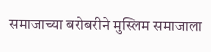समाजाच्या बरोबरीने मुस्लिम समाजाला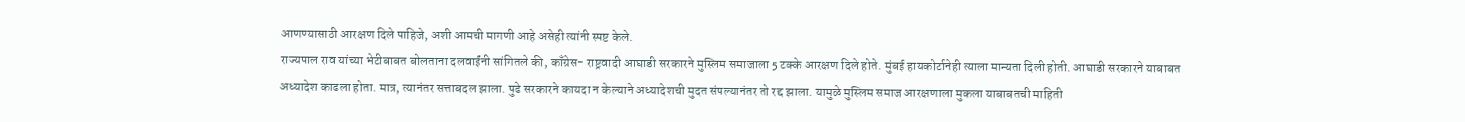आणण्यासाठी आरक्षण दिले पाहिजे, अशी आमची मागणी आहे असेही त्यांनी स्पष्ट केले.
राज्यपाल राव यांच्या भेटीबाबत बोलताना दलवाईंनी सांगितले की, काँग्रेस- राष्ट्रवादी आघाडी सरकारने मुस्लिम समाजाला 5 टक्के आरक्षण दिले होते. मुंबई हायकोर्टानेही त्याला मान्यता दिली होती. आघाडी सरकारने याबाबत अध्यादेश काढला होता. मात्र, त्यानंतर सत्ताबदल झाला. पुढे सरकारने कायदा न केल्याने अध्यादेशची मुदत संपल्यानंतर तो रद्द झाला. यामुळे मुस्लिम समाज आरक्षणाला मुकला याबाबतची माहिती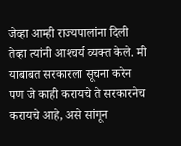जेव्हा आम्ही राज्यपालांना दिली तेव्हा त्यांनी आश्‍चर्य व्यक्त केले. मी याबाबत सरकारला सूचना करेन पण जे काही करायचे ते सरकारनेच करायचे आहे, असे सांगून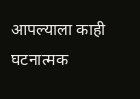आपल्याला काही घटनात्मक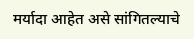मर्यादा आहेत असे सांगितल्याचे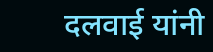दलवाई यांनी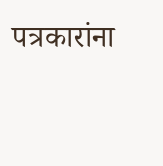पत्रकारांना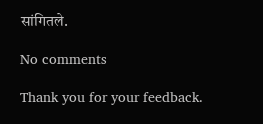सांगितले.

No comments

Thank you for your feedback.